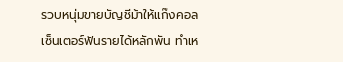รวบหนุ่มขายบัญชีม้าให้แก๊งคอลเซ็นเตอร์ฟันรายได้หลักพัน ทำเห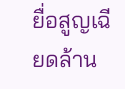ยื่อสูญเฉียดล้าน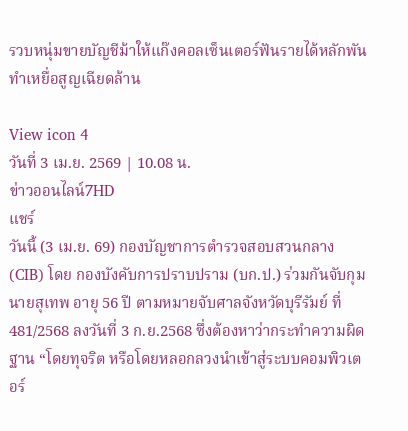รวบหนุ่มขายบัญชีม้าให้แก๊งคอลเซ็นเตอร์ฟันรายได้หลักพัน ทำเหยื่อสูญเฉียดล้าน

View icon 4
วันที่ 3 เม.ย. 2569 | 10.08 น.
ข่าวออนไลน์7HD
แชร์
วันนี้ (3 เม.ย. 69) กองบัญชาการตำรวจสอบสวนกลาง (CIB) โดย กองบังคับการปราบปราม (บก.ป.) ร่วมกันจับกุม นายสุเทพ อายุ 56 ปี ตามหมายจับศาลจังหวัดบุรีรัมย์ ที่ 481/2568 ลงวันที่ 3 ก.ย.2568 ซึ่งต้องหาว่ากระทำความผิดฐาน “โดยทุจริต หรือโดยหลอกลวงนำเข้าสู่ระบบคอมพิวเตอร์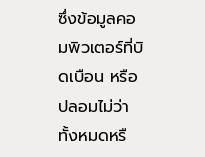ซึ่งข้อมูลคอมพิวเตอร์ที่บิดเบือน หรือปลอมไม่ว่าทั้งหมดหรื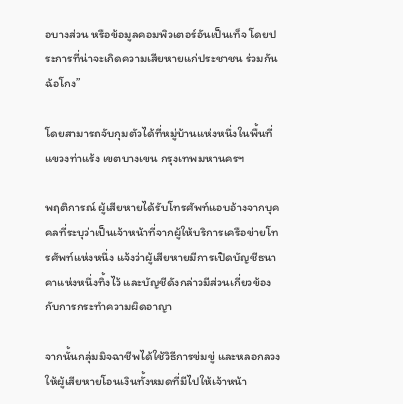อบางส่วน หรือข้อมูลคอมพิวเตอร์อันเป็นเท็จ โดยประการที่น่าจะเกิดความเสียหายแก่ประชาชน ร่วมกันฉ้อโกง”

โดยสามารถจับกุมตัวได้ที่หมู่บ้านแห่งหนึ่งในพื้นที่ แขวงท่าแร้ง เขตบางเขน กรุงเทพมหานครฯ

พฤติการณ์ ผู้เสียหายได้รับโทรศัพท์แอบอ้างจากบุคคลที่ระบุว่าเป็นเจ้าหน้าที่จากผู้ให้บริการเครือข่ายโทรศัพท์แห่งหนึ่ง แจ้งว่าผู้เสียหายมีการเปิดบัญชีธนาคาแห่งหนึ่งทิ้งไว้ และบัญชีดังกล่าวมีส่วนเกี่ยวข้องกับการกระทำความผิดอาญา

จากนั้นกลุ่มมิจฉาชีพได้ใช้วิธีการข่มขู่ และหลอกลวงให้ผู้เสียหายโอนเงินทั้งหมดที่มีไปให้เจ้าหน้า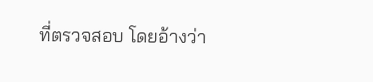ที่ตรวจสอบ โดยอ้างว่า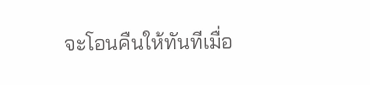จะโอนคืนให้ทันทีเมื่อ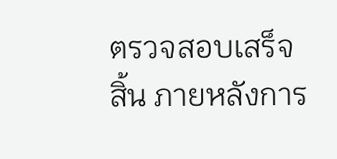ตรวจสอบเสร็จสิ้น ภายหลังการ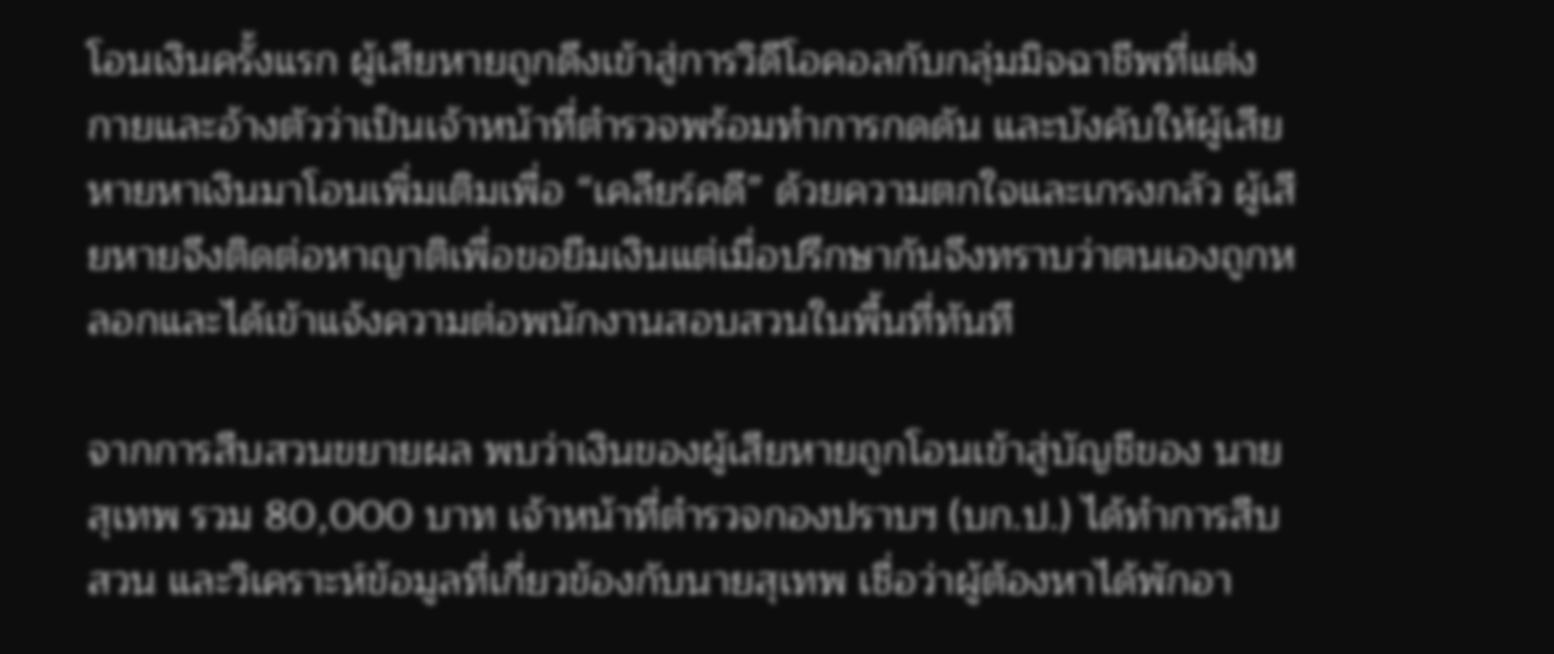โอนเงินครั้งแรก ผู้เสียหายถูกดึงเข้าสู่การวิดีโอคอลกับกลุ่มมิจฉาชีพที่แต่งกายและอ้างตัวว่าเป็นเจ้าหน้าที่ตำรวจพร้อมทำการกดดัน และบังคับให้ผู้เสียหายหาเงินมาโอนเพิ่มเติมเพื่อ “เคลียร์คดี” ด้วยความตกใจและเกรงกลัว ผู้เสียหายจึงติดต่อหาญาติเพื่อขอยืมเงินแต่เมื่อปรึกษากันจึงทราบว่าตนเองถูกหลอกและได้เข้าแจ้งความต่อพนักงานสอบสวนในพื้นที่ทันที

จากการสืบสวนขยายผล พบว่าเงินของผู้เสียหายถูกโอนเข้าสู่บัญชีของ นายสุเทพ รวม 80,000 บาท เจ้าหน้าที่ตำรวจกองปราบฯ (บก.ป.) ได้ทำการสืบสวน และวิเคราะห์ข้อมูลที่เกี่ยวข้องกับนายสุเทพ เชื่อว่าผู้ต้องหาได้พักอา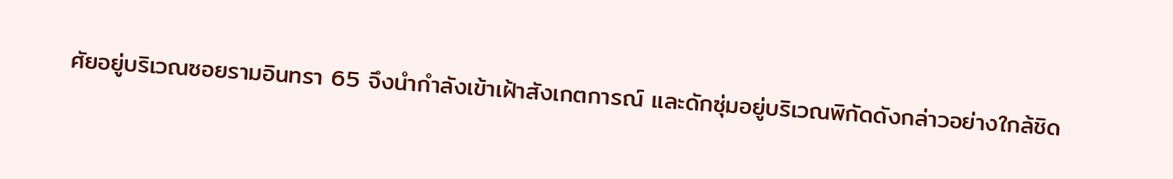ศัยอยู่บริเวณซอยรามอินทรา 65 จึงนำกำลังเข้าเฝ้าสังเกตการณ์ และดักซุ่มอยู่บริเวณพิกัดดังกล่าวอย่างใกล้ชิด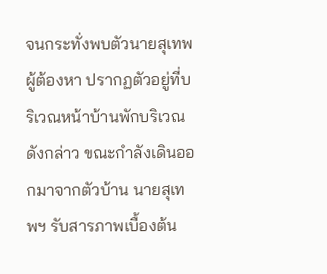จนกระทั่งพบตัวนายสุเทพ ผู้ต้องหา ปรากฏตัวอยู่ที่บริเวณหน้าบ้านพักบริเวณดังกล่าว ขณะกำลังเดินออกมาจากตัวบ้าน นายสุเทพฯ รับสารภาพเบื้องต้น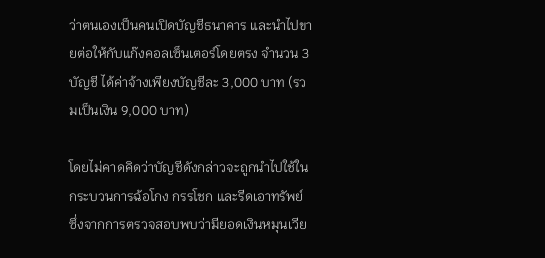ว่าตนเองเป็นคนเปิดบัญชีธนาคาร และนำไปขายต่อให้กับแก๊งคอลเซ็นเตอร์โดยตรง จำนวน 3 บัญชี ได้ค่าจ้างเพียงบัญชีละ 3,000 บาท (รวมเป็นเงิน 9,000 บาท)

โดยไม่คาดคิดว่าบัญชีดังกล่าวจะถูกนำไปใช้ในกระบวนการฉ้อโกง กรรโชก และรีดเอาทรัพย์ ซึ่งจากการตรวจสอบพบว่ามียอดเงินหมุนเวีย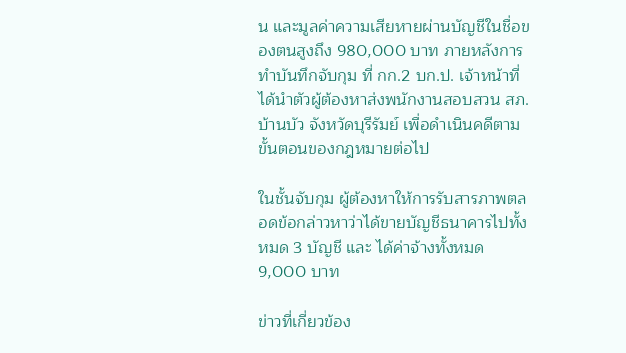น และมูลค่าความเสียหายผ่านบัญชีในชื่อของตนสูงถึง 980,000 บาท ภายหลังการทำบันทึกจับกุม ที่ กก.2 บก.ป. เจ้าหน้าที่ได้นำตัวผู้ต้องหาส่งพนักงานสอบสวน สภ.บ้านบัว จังหวัดบุรีรัมย์ เพื่อดำเนินคดีตามขั้นตอนของกฎหมายต่อไป

ในชั้นจับกุม ผู้ต้องหาให้การรับสารภาพตลอดข้อกล่าวหาว่าได้ขายบัญชีธนาคารไปทั้งหมด 3 บัญชี และ ได้ค่าจ้างทั้งหมด 9,000 บาท

ข่าวที่เกี่ยวข้อง